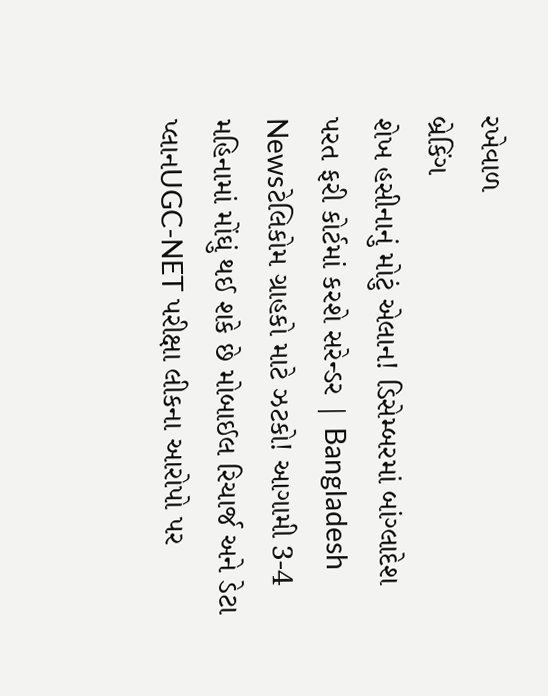રખેવાળ
બ્રેકિંગ
શેખ હસીનાનું મોટું એલાન! ડિસેમ્બરમાં બાંગ્લાદેશ પરત ફરી કોર્ટમાં કરશે સરેન્ડર | Bangladesh Newsટેલિકોમ ગ્રાહકો માટે ઝટકો! આગામી 3-4 મહિનામાં મોંઘું થઈ શકે છે મોબાઈલ રિચાર્જ અને ડેટા પ્લાનUGC-NET પરીક્ષા લીકના આરોપો પર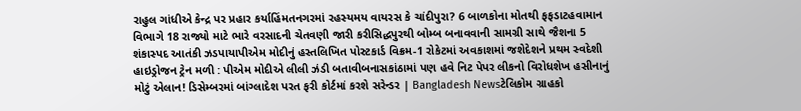રાહુલ ગાંધીએ કેન્દ્ર પર પ્રહાર કર્યાહિંમતનગરમાં રહસ્યમય વાયરસ કે ચાંદીપુરા? 6 બાળકોના મોતથી ફફડાટહવામાન વિભાગે 18 રાજ્યો માટે ભારે વરસાદની ચેતવણી જારી કરીસિદ્ધપુરથી બોમ્બ બનાવવાની સામગ્રી સાથે જૈશના 5 શંકાસ્પદ આતંકી ઝડપાયાપીએમ મોદીનું હસ્તલિખિત પોસ્ટકાર્ડ વિક્રમ-1 રોકેટમાં અવકાશમાં જશેદેશને પ્રથમ સ્વદેશી હાઇડ્રોજન ટ્રેન મળી : પીએમ મોદીએ લીલી ઝંડી બતાવીબનાસકાંઠામાં પણ હવે નિટ પેપર લીકનો વિરોધશેખ હસીનાનું મોટું એલાન! ડિસેમ્બરમાં બાંગ્લાદેશ પરત ફરી કોર્ટમાં કરશે સરેન્ડર | Bangladesh Newsટેલિકોમ ગ્રાહકો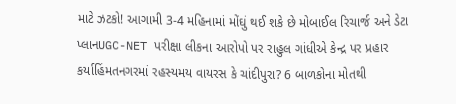માટે ઝટકો! આગામી 3-4 મહિનામાં મોંઘું થઈ શકે છે મોબાઈલ રિચાર્જ અને ડેટા પ્લાનUGC-NET પરીક્ષા લીકના આરોપો પર રાહુલ ગાંધીએ કેન્દ્ર પર પ્રહાર કર્યાહિંમતનગરમાં રહસ્યમય વાયરસ કે ચાંદીપુરા? 6 બાળકોના મોતથી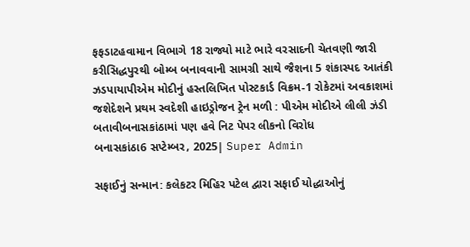ફફડાટહવામાન વિભાગે 18 રાજ્યો માટે ભારે વરસાદની ચેતવણી જારી કરીસિદ્ધપુરથી બોમ્બ બનાવવાની સામગ્રી સાથે જૈશના 5 શંકાસ્પદ આતંકી ઝડપાયાપીએમ મોદીનું હસ્તલિખિત પોસ્ટકાર્ડ વિક્રમ-1 રોકેટમાં અવકાશમાં જશેદેશને પ્રથમ સ્વદેશી હાઇડ્રોજન ટ્રેન મળી : પીએમ મોદીએ લીલી ઝંડી બતાવીબનાસકાંઠામાં પણ હવે નિટ પેપર લીકનો વિરોધ
બનાસકાંઠા6 સપ્ટેમ્બર, 2025| Super Admin

સફાઈનું સન્માન: કલેકટર મિહિર પટેલ દ્વારા સફાઈ યોદ્ધાઓનું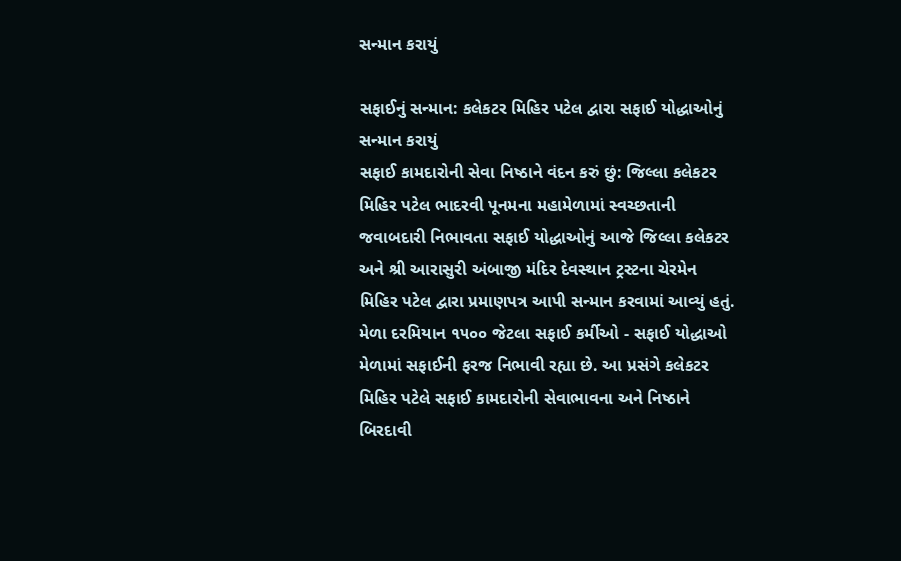સન્માન કરાયું

સફાઈનું સન્માન: કલેકટર મિહિર પટેલ દ્વારા સફાઈ યોદ્ધાઓનું સન્માન કરાયું
સફાઈ કામદારોની સેવા નિષ્ઠાને વંદન કરું છું: જિલ્લા કલેકટર મિહિર પટેલ ભાદરવી પૂનમના મહામેળામાં સ્વચ્છતાની જવાબદારી નિભાવતા સફાઈ યોદ્ધાઓનું આજે જિલ્લા કલેકટર અને શ્રી આરાસુરી અંબાજી મંદિર દેવસ્થાન ટ્રસ્ટના ચેરમેન મિહિર પટેલ દ્વારા પ્રમાણપત્ર આપી સન્માન કરવામાં આવ્યું હતું. મેળા દરમિયાન ૧૫૦૦ જેટલા સફાઈ કર્મીઓ - સફાઈ યોદ્ધાઓ મેળામાં સફાઈની ફરજ નિભાવી રહ્યા છે. આ પ્રસંગે કલેકટર મિહિર પટેલે સફાઈ કામદારોની સેવાભાવના અને નિષ્ઠાને બિરદાવી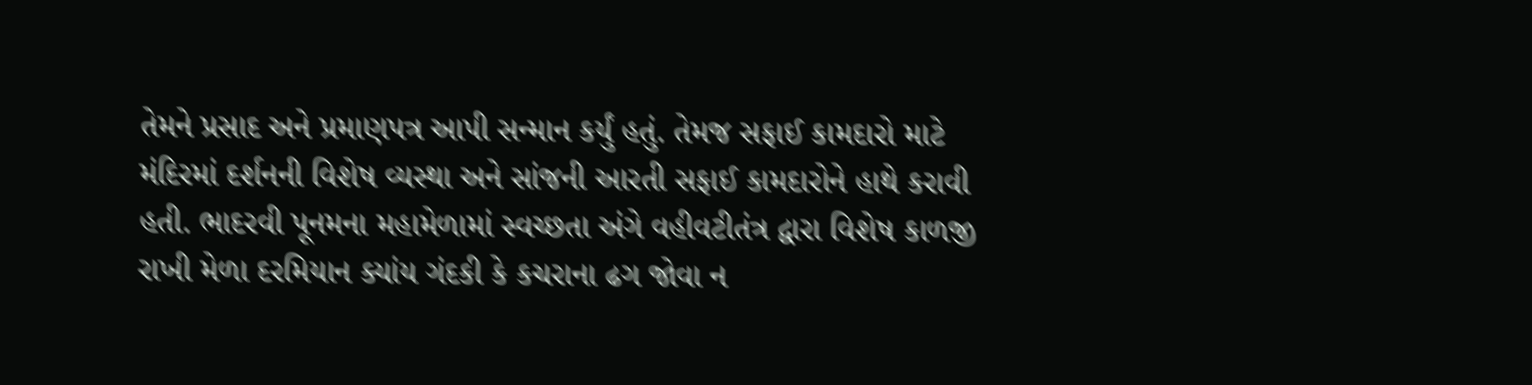તેમને પ્રસાદ અને પ્રમાણપત્ર આપી સન્માન કર્યું હતું. તેમજ સફાઈ કામદારો માટે મંદિરમાં દર્શનની વિશેષ વ્યસ્થા અને સાંજની આરતી સફાઈ કામદારોને હાથે કરાવી હતી. ભાદરવી પૂનમના મહામેળામાં સ્વચ્છતા અંગે વહીવટીતંત્ર દ્વારા વિશેષ કાળજી રાખી મેળા દરમિયાન ક્યાંય ગંદકી કે કચરાના ઢગ જોવા ન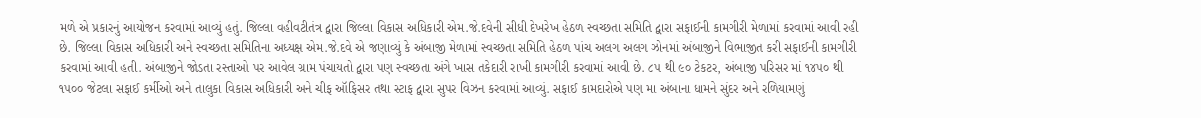મળે એ પ્રકારનું આયોજન કરવામાં આવ્યું હતું. જિલ્લા વહીવટીતંત્ર દ્વારા જિલ્લા વિકાસ અધિકારી એમ.જે.દવેની સીધી દેખરેખ હેઠળ સ્વચ્છતા સમિતિ દ્વારા સફાઈની કામગીરી મેળામાં કરવામાં આવી રહી છે. જિલ્લા વિકાસ અધિકારી અને સ્વચ્છતા સમિતિના અધ્યક્ષ એમ.જે.દવે એ જણાવ્યું કે અંબાજી મેળામાં સ્વચ્છતા સમિતિ હેઠળ પાંચ અલગ અલગ ઝોનમાં અંબાજીને વિભાજીત કરી સફાઈની કામગીરી કરવામાં આવી હતી. અંબાજીને જોડતા રસ્તાઓ પર આવેલ ગ્રામ પંચાયતો દ્વારા પણ સ્વચ્છતા અંગે ખાસ તકેદારી રાખી કામગીરી કરવામાં આવી છે. ૮૫ થી ૯૦ ટેકટર, અંબાજી પરિસર માં ૧૪૫૦ થી ૧૫૦૦ જેટલા સફાઈ કર્મીઓ અને તાલુકા વિકાસ અધિકારી અને ચીફ ઑફિસર તથા સ્ટાફ દ્વારા સુપર વિઝન કરવામાં આવ્યું. સફાઈ કામદારોએ પણ મા અંબાના ધામને સુંદર અને રળિયામણું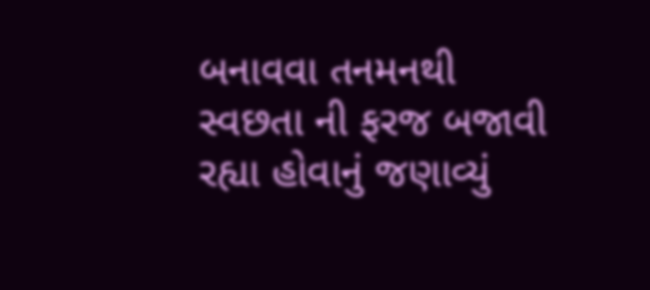બનાવવા તનમનથી સ્વછતા ની ફરજ બજાવી રહ્યા હોવાનું જણાવ્યું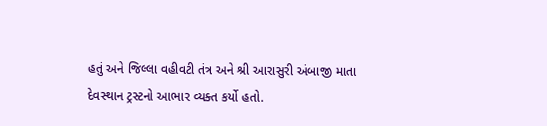હતું અને જિલ્લા વહીવટી તંત્ર અને શ્રી આરાસુરી અંબાજી માતા દેવસ્થાન ટ્રસ્ટનો આભાર વ્યક્ત કર્યો હતો.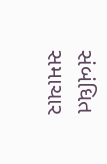સંબંધિત સમાચાર